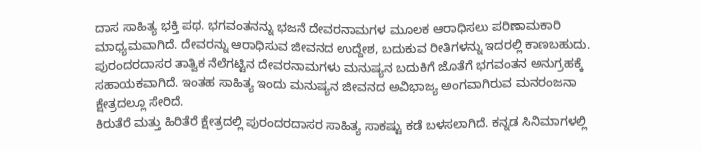ದಾಸ ಸಾಹಿತ್ಯ ಭಕ್ತಿ ಪಥ. ಭಗವಂತನನ್ನು ಭಜನೆ ದೇವರನಾಮಗಳ ಮೂಲಕ ಆರಾಧಿಸಲು ಪರಿಣಾಮಕಾರಿ ಮಾಧ್ಯಮವಾಗಿದೆ. ದೇವರನ್ನು ಆರಾಧಿಸುವ ಜೀವನದ ಉದ್ದೇಶ, ಬದುಕುವ ರೀತಿಗಳನ್ನು ಇದರಲ್ಲಿ ಕಾಣಬಹುದು.
ಪುರಂದರದಾಸರ ತಾತ್ವಿಕ ನೆಲೆಗಟ್ಟಿನ ದೇವರನಾಮಗಳು ಮನುಷ್ಯನ ಬದುಕಿಗೆ ಜೊತೆಗೆ ಭಗವಂತನ ಅನುಗ್ರಹಕ್ಕೆ ಸಹಾಯಕವಾಗಿದೆ. ಇಂತಹ ಸಾಹಿತ್ಯ ಇಂದು ಮನುಷ್ಯನ ಜೀವನದ ಅವಿಭಾಜ್ಯ ಅಂಗವಾಗಿರುವ ಮನರಂಜನಾ ಕ್ಷೇತ್ರದಲ್ಲೂ ಸೇರಿದೆ.
ಕಿರುತೆರೆ ಮತ್ತು ಹಿರಿತೆರೆ ಕ್ಷೇತ್ರದಲ್ಲಿ ಪುರಂದರದಾಸರ ಸಾಹಿತ್ಯ ಸಾಕಷ್ಟು ಕಡೆ ಬಳಸಲಾಗಿದೆ. ಕನ್ನಡ ಸಿನಿಮಾಗಳಲ್ಲಿ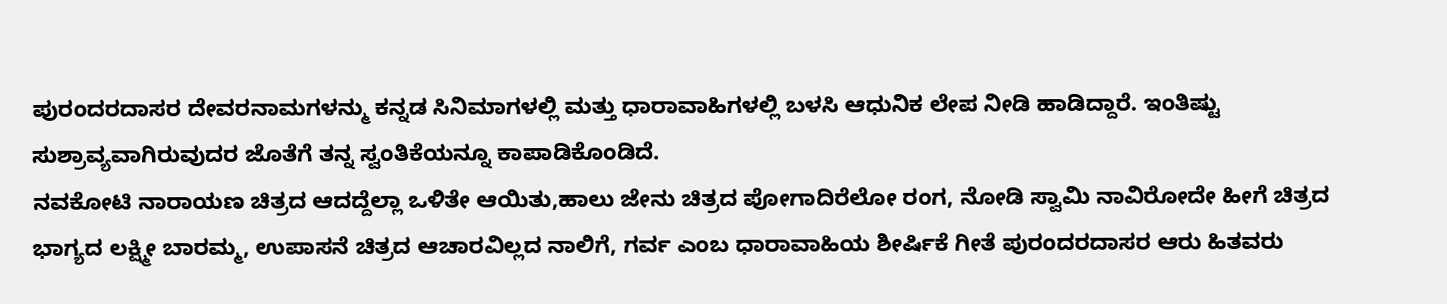ಪುರಂದರದಾಸರ ದೇವರನಾಮಗಳನ್ಮು ಕನ್ನಡ ಸಿನಿಮಾಗಳಲ್ಲಿ ಮತ್ತು ಧಾರಾವಾಹಿಗಳಲ್ಲಿ ಬಳಸಿ ಆಧುನಿಕ ಲೇಪ ನೀಡಿ ಹಾಡಿದ್ದಾರೆ. ಇಂತಿಷ್ಟು ಸುಶ್ರಾವ್ಯವಾಗಿರುವುದರ ಜೊತೆಗೆ ತನ್ನ ಸ್ವಂತಿಕೆಯನ್ನೂ ಕಾಪಾಡಿಕೊಂಡಿದೆ.
ನವಕೋಟಿ ನಾರಾಯಣ ಚಿತ್ರದ ಆದದ್ದೆಲ್ಲಾ ಒಳಿತೇ ಆಯಿತು,ಹಾಲು ಜೇನು ಚಿತ್ರದ ಪೋಗಾದಿರೆಲೋ ರಂಗ, ನೋಡಿ ಸ್ವಾಮಿ ನಾವಿರೋದೇ ಹೀಗೆ ಚಿತ್ರದ ಭಾಗ್ಯದ ಲಕ್ಷ್ಮೀ ಬಾರಮ್ಮ, ಉಪಾಸನೆ ಚಿತ್ರದ ಆಚಾರವಿಲ್ಲದ ನಾಲಿಗೆ, ಗರ್ವ ಎಂಬ ಧಾರಾವಾಹಿಯ ಶೀರ್ಷಿಕೆ ಗೀತೆ ಪುರಂದರದಾಸರ ಆರು ಹಿತವರು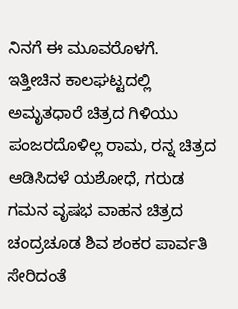ನಿನಗೆ ಈ ಮೂವರೊಳಗೆ.
ಇತ್ತೀಚಿನ ಕಾಲಘಟ್ಟದಲ್ಲಿ ಅಮೃತಧಾರೆ ಚಿತ್ರದ ಗಿಳಿಯು ಪಂಜರದೊಳಿಲ್ಲ ರಾಮ, ರನ್ನ ಚಿತ್ರದ ಆಡಿಸಿದಳೆ ಯಶೋಧೆ, ಗರುಡ ಗಮನ ವೃಷಭ ವಾಹನ ಚಿತ್ರದ ಚಂದ್ರಚೂಡ ಶಿವ ಶಂಕರ ಪಾರ್ವತಿ ಸೇರಿದಂತೆ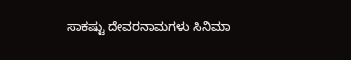ಸಾಕಷ್ಟು ದೇವರನಾಮಗಳು ಸಿನಿಮಾ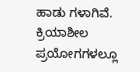ಹಾಡು ಗಳಾಗಿವೆ. ಕ್ರಿಯಾಶೀಲ ಪ್ರಯೋಗಗಳಲ್ಲೂ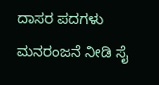ದಾಸರ ಪದಗಳು ಮನರಂಜನೆ ನೀಡಿ ಸೈ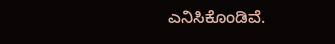ಎನಿಸಿಕೊಂಡಿವೆ.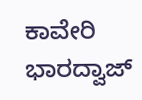ಕಾವೇರಿ ಭಾರದ್ವಾಜ್